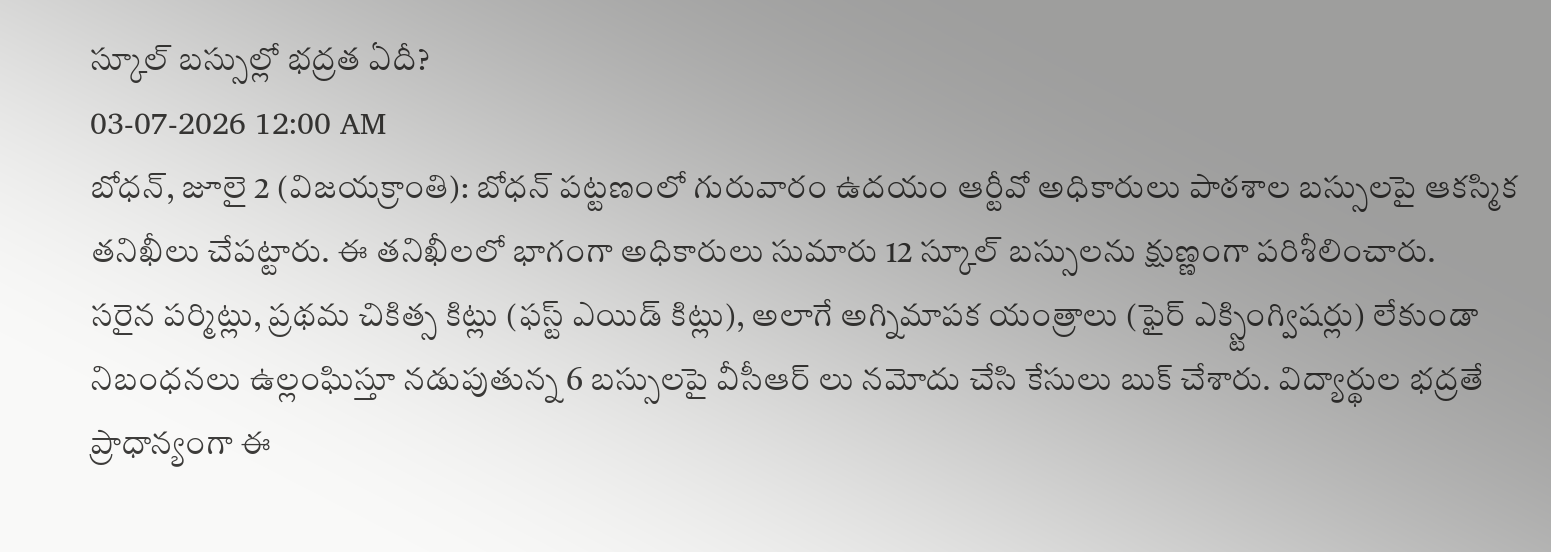స్కూల్ బస్సుల్లో భద్రత ఏదీ?
03-07-2026 12:00 AM
బోధన్, జూలై 2 (విజయక్రాంతి): బోధన్ పట్టణంలో గురువారం ఉదయం ఆర్టీవో అధికారులు పాఠశాల బస్సులపై ఆకస్మిక తనిఖీలు చేపట్టారు. ఈ తనిఖీలలో భాగంగా అధికారులు సుమారు 12 స్కూల్ బస్సులను క్షుణ్ణంగా పరిశీలించారు.
సరైన పర్మిట్లు, ప్రథమ చికిత్స కిట్లు (ఫస్ట్ ఎయిడ్ కిట్లు), అలాగే అగ్నిమాపక యంత్రాలు (ఫైర్ ఎక్స్టింగ్విషర్లు) లేకుండా నిబంధనలు ఉల్లంఘిస్తూ నడుపుతున్న 6 బస్సులపై వీసీఆర్ లు నమోదు చేసి కేసులు బుక్ చేశారు. విద్యార్థుల భద్రతే ప్రాధాన్యంగా ఈ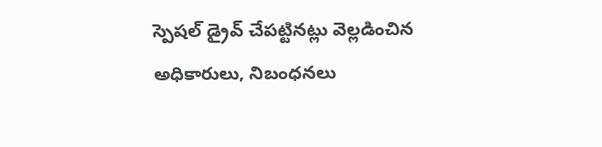స్పెషల్ డ్రైవ్ చేపట్టినట్లు వెల్లడించిన అధికారులు, నిబంధనలు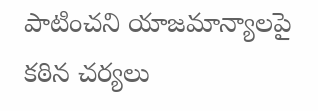పాటించని యాజమాన్యాలపై కఠిన చర్యలు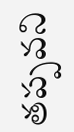తప్పవని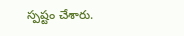స్పష్టం చేశారు.